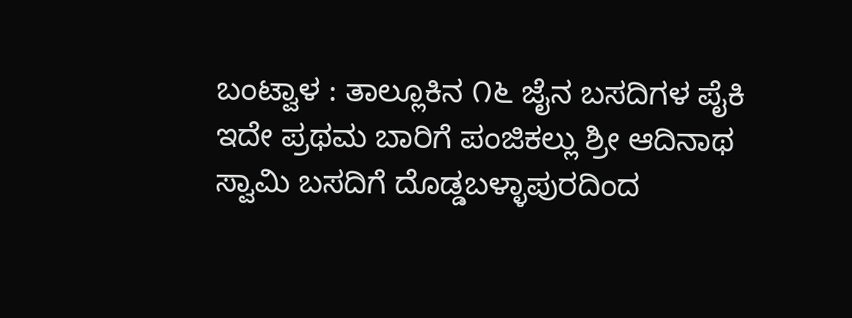ಬಂಟ್ವಾಳ : ತಾಲ್ಲೂಕಿನ ೧೬ ಜೈನ ಬಸದಿಗಳ ಪೈಕಿ ಇದೇ ಪ್ರಥಮ ಬಾರಿಗೆ ಪಂಜಿಕಲ್ಲು ಶ್ರೀ ಆದಿನಾಥ ಸ್ವಾಮಿ ಬಸದಿಗೆ ದೊಡ್ಡಬಳ್ಳಾಪುರದಿಂದ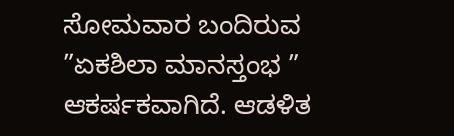ಸೋಮವಾರ ಬಂದಿರುವ  ”ಏಕಶಿಲಾ ಮಾನಸ್ತಂಭ ” ಆಕರ್ಷಕವಾಗಿದೆ. ಆಡಳಿತ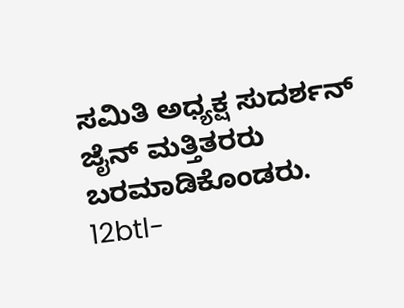ಸಮಿತಿ ಅಧ್ಯಕ್ಷ ಸುದರ್ಶನ್ ಜೈನ್ ಮತ್ತಿತರರು ಬರಮಾಡಿಕೊಂಡರು. 12btl-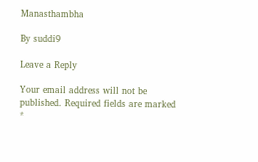Manasthambha

By suddi9

Leave a Reply

Your email address will not be published. Required fields are marked *